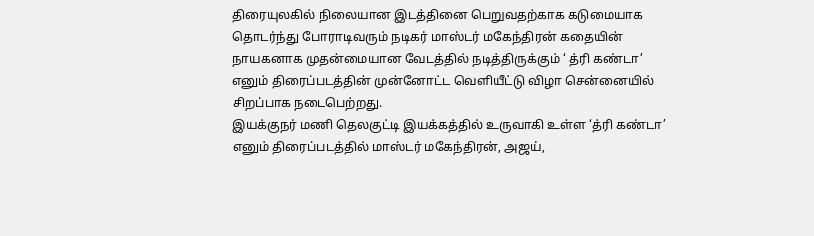திரையுலகில் நிலையான இடத்தினை பெறுவதற்காக கடுமையாக தொடர்ந்து போராடிவரும் நடிகர் மாஸ்டர் மகேந்திரன் கதையின் நாயகனாக முதன்மையான வேடத்தில் நடித்திருக்கும் ‘ த்ரி கண்டா’ எனும் திரைப்படத்தின் முன்னோட்ட வெளியீட்டு விழா சென்னையில் சிறப்பாக நடைபெற்றது.
இயக்குநர் மணி தெலகுட்டி இயக்கத்தில் உருவாகி உள்ள ‘த்ரி கண்டா’ எனும் திரைப்படத்தில் மாஸ்டர் மகேந்திரன், அஜய்,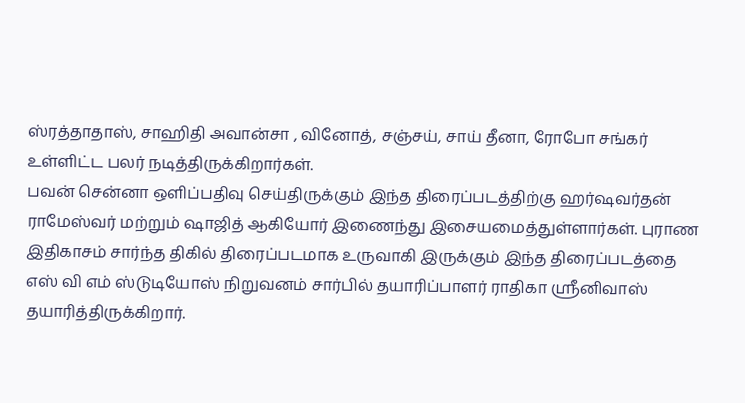ஸ்ரத்தாதாஸ், சாஹிதி அவான்சா , வினோத், சஞ்சய், சாய் தீனா, ரோபோ சங்கர் உள்ளிட்ட பலர் நடித்திருக்கிறார்கள்.
பவன் சென்னா ஒளிப்பதிவு செய்திருக்கும் இந்த திரைப்படத்திற்கு ஹர்ஷவர்தன் ராமேஸ்வர் மற்றும் ஷாஜித் ஆகியோர் இணைந்து இசையமைத்துள்ளார்கள். புராண இதிகாசம் சார்ந்த திகில் திரைப்படமாக உருவாகி இருக்கும் இந்த திரைப்படத்தை எஸ் வி எம் ஸ்டுடியோஸ் நிறுவனம் சார்பில் தயாரிப்பாளர் ராதிகா ஸ்ரீனிவாஸ் தயாரித்திருக்கிறார்.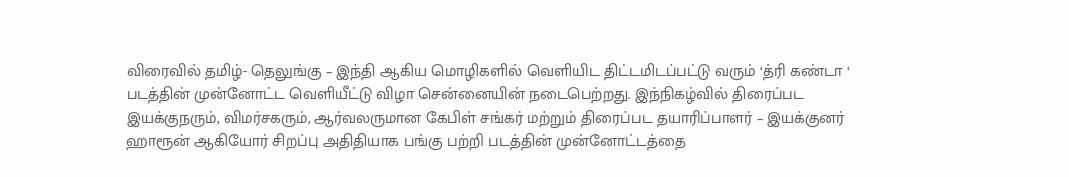விரைவில் தமிழ்- தெலுங்கு – இந்தி ஆகிய மொழிகளில் வெளியிட திட்டமிடப்பட்டு வரும் ‘த்ரி கண்டா ‘ படத்தின் முன்னோட்ட வெளியீட்டு விழா சென்னையின் நடைபெற்றது. இந்நிகழ்வில் திரைப்பட இயக்குநரும், விமர்சகரும், ஆர்வலருமான கேபிள் சங்கர் மற்றும் திரைப்பட தயாரிப்பாளர் – இயக்குனர் ஹாரூன் ஆகியோர் சிறப்பு அதிதியாக பங்கு பற்றி படத்தின் முன்னோட்டத்தை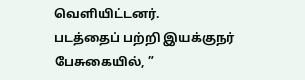வெளியிட்டனர்.
படத்தைப் பற்றி இயக்குநர் பேசுகையில், ”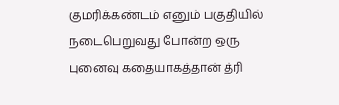குமரிக்கண்டம் எனும் பகுதியில் நடைபெறுவது போன்ற ஒரு புனைவு கதையாகத்தான் த்ரி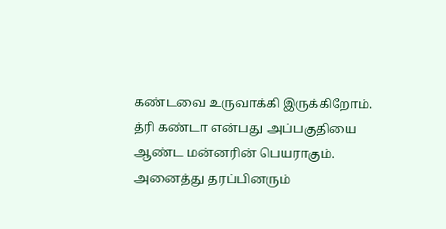கண்டவை உருவாக்கி இருக்கிறோம். த்ரி கண்டா என்பது அப்பகுதியை ஆண்ட மன்னரின் பெயராகும். அனைத்து தரப்பினரும்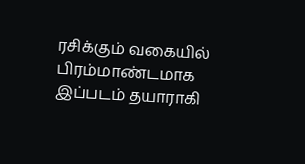ரசிக்கும் வகையில் பிரம்மாண்டமாக இப்படம் தயாராகி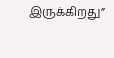இருக்கிறது”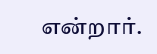என்றார்.